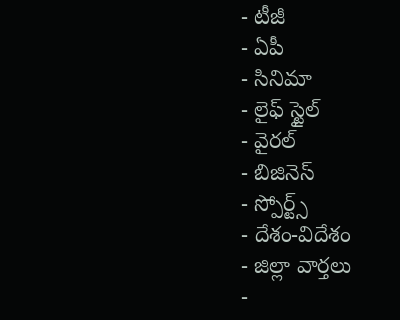- టీజీ
- ఏపీ
- సినిమా
- లైఫ్ స్టైల్
- వైరల్
- బిజినెస్
- స్పోర్ట్స్
- దేశం-విదేశం
- జిల్లా వార్తలు
-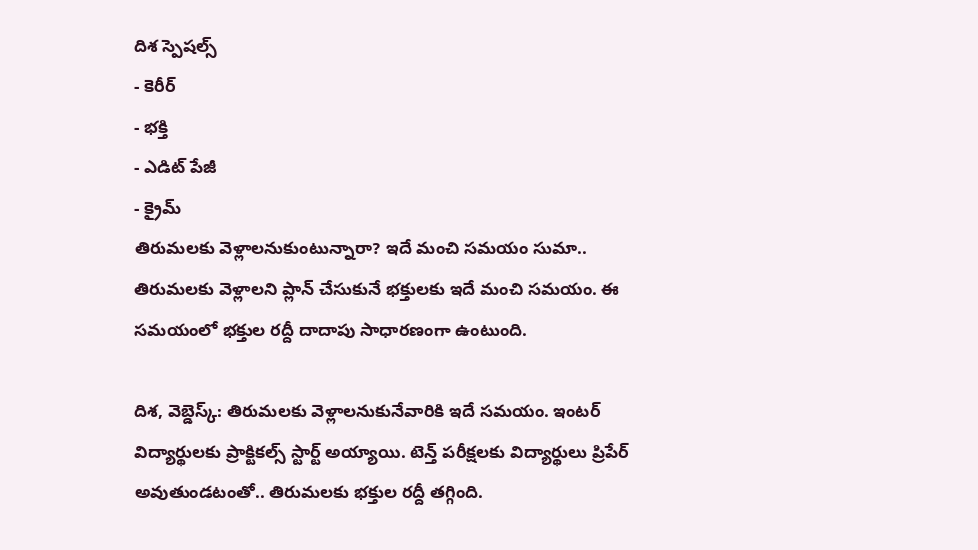దిశ స్పెషల్స్
- కెరీర్
- భక్తి
- ఎడిట్ పేజీ
- క్రైమ్
తిరుమలకు వెళ్లాలనుకుంటున్నారా? ఇదే మంచి సమయం సుమా..
తిరుమలకు వెళ్లాలని ప్లాన్ చేసుకునే భక్తులకు ఇదే మంచి సమయం. ఈ సమయంలో భక్తుల రద్దీ దాదాపు సాధారణంగా ఉంటుంది.

దిశ, వెబ్డెస్క్: తిరుమలకు వెళ్లాలనుకునేవారికి ఇదే సమయం. ఇంటర్ విద్యార్థులకు ప్రాక్టికల్స్ స్టార్ట్ అయ్యాయి. టెన్త్ పరీక్షలకు విద్యార్థులు ప్రిపేర్ అవుతుండటంతో.. తిరుమలకు భక్తుల రద్దీ తగ్గింది.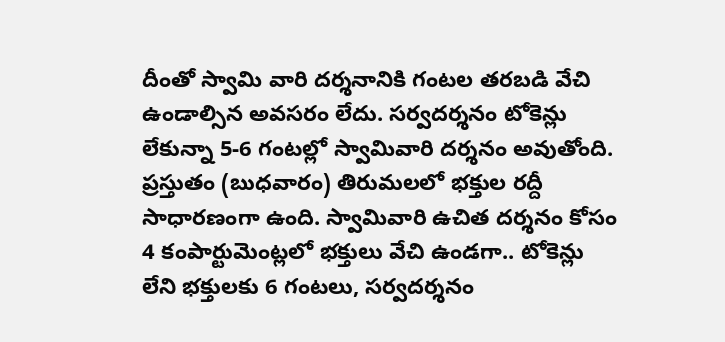దీంతో స్వామి వారి దర్శనానికి గంటల తరబడి వేచి ఉండాల్సిన అవసరం లేదు. సర్వదర్శనం టోకెన్లు లేకున్నా 5-6 గంటల్లో స్వామివారి దర్శనం అవుతోంది. ప్రస్తుతం (బుధవారం) తిరుమలలో భక్తుల రద్దీ సాధారణంగా ఉంది. స్వామివారి ఉచిత దర్శనం కోసం 4 కంపార్టుమెంట్లలో భక్తులు వేచి ఉండగా.. టోకెన్లు లేని భక్తులకు 6 గంటలు, సర్వదర్శనం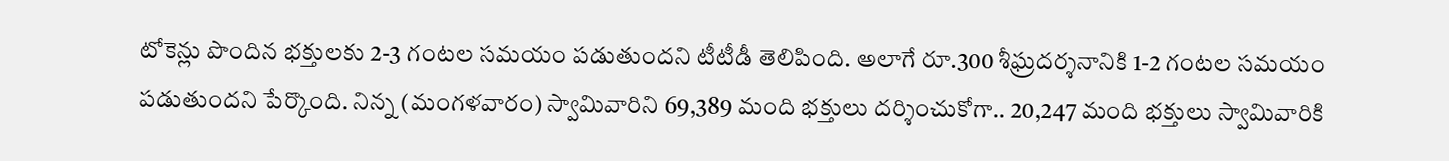టోకెన్లు పొందిన భక్తులకు 2-3 గంటల సమయం పడుతుందని టీటీడీ తెలిపింది. అలాగే రూ.300 శీఘ్రదర్శనానికి 1-2 గంటల సమయం పడుతుందని పేర్కొంది. నిన్న (మంగళవారం) స్వామివారిని 69,389 మంది భక్తులు దర్శించుకోగా.. 20,247 మంది భక్తులు స్వామివారికి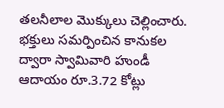తలనీలాల మొక్కులు చెల్లించారు. భక్తులు సమర్పించిన కానుకల ద్వారా స్వామివారి హుండీ ఆదాయం రూ.3.72 కోట్లు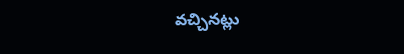వచ్చినట్లు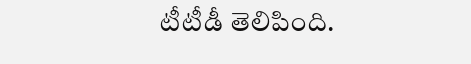టీటీడీ తెలిపింది.